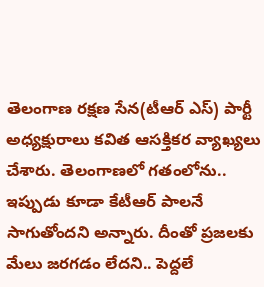తెలంగాణ రక్షణ సేన(టీఆర్ ఎస్) పార్టీ అధ్యక్షురాలు కవిత ఆసక్తికర వ్యాఖ్యలు చేశారు. తెలంగాణలో గతంలోను.. ఇప్పుడు కూడా కేటీఆర్ పాలనే సాగుతోందని అన్నారు. దీంతో ప్రజలకు మేలు జరగడం లేదని.. పెద్దలే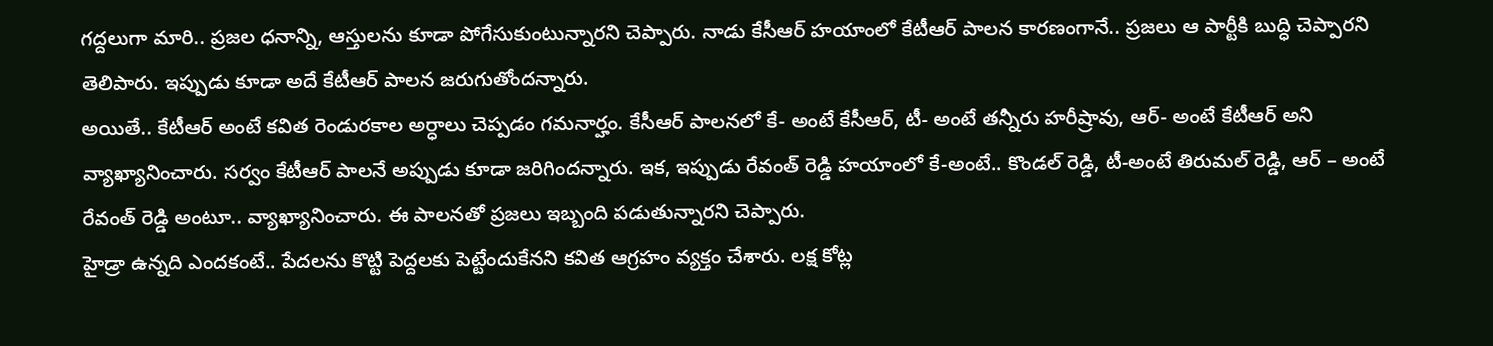గద్దలుగా మారి.. ప్రజల ధనాన్ని, ఆస్తులను కూడా పోగేసుకుంటున్నారని చెప్పారు. నాడు కేసీఆర్ హయాంలో కేటీఆర్ పాలన కారణంగానే.. ప్రజలు ఆ పార్టీకి బుద్ధి చెప్పారని తెలిపారు. ఇప్పుడు కూడా అదే కేటీఆర్ పాలన జరుగుతోందన్నారు.
అయితే.. కేటీఆర్ అంటే కవిత రెండురకాల అర్ధాలు చెప్పడం గమనార్హం. కేసీఆర్ పాలనలో కే- అంటే కేసీఆర్, టీ- అంటే తన్నీరు హరీష్రావు, ఆర్- అంటే కేటీఆర్ అని వ్యాఖ్యానించారు. సర్వం కేటీఆర్ పాలనే అప్పుడు కూడా జరిగిందన్నారు. ఇక, ఇప్పుడు రేవంత్ రెడ్డి హయాంలో కే-అంటే.. కొండల్ రెడ్డి, టీ-అంటే తిరుమల్ రెడ్డి, ఆర్ – అంటే రేవంత్ రెడ్డి అంటూ.. వ్యాఖ్యానించారు. ఈ పాలనతో ప్రజలు ఇబ్బంది పడుతున్నారని చెప్పారు.
హైడ్రా ఉన్నది ఎందకంటే.. పేదలను కొట్టి పెద్దలకు పెట్టేందుకేనని కవిత ఆగ్రహం వ్యక్తం చేశారు. లక్ష కోట్ల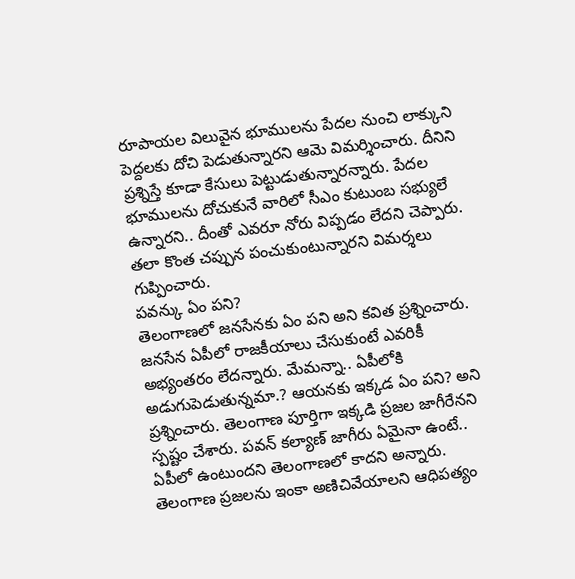రూపాయల విలువైన భూములను పేదల నుంచి లాక్కుని పెద్దలకు దోచి పెడుతున్నారని ఆమె విమర్శించారు. దీనిని ప్రశ్నిస్తే కూడా కేసులు పెట్టుడుతున్నారన్నారు. పేదల భూములను దోచుకునే వారిలో సీఎం కుటుంబ సభ్యులే ఉన్నారని.. దీంతో ఎవరూ నోరు విప్పడం లేదని చెప్పారు. తలా కొంత చప్పున పంచుకుంటున్నారని విమర్శలు గుప్పించారు.
పవన్కు ఏం పని?
తెలంగాణలో జనసేనకు ఏం పని అని కవిత ప్రశ్నించారు. జనసేన ఏపీలో రాజకీయాలు చేసుకుంటే ఎవరికీ అభ్యంతరం లేదన్నారు. మేమన్నా.. ఏపీలోకి అడుగుపెడుతున్నమా.? ఆయనకు ఇక్కడ ఏం పని? అని ప్రశ్నించారు. తెలంగాణ పూర్తిగా ఇక్కడి ప్రజల జాగీరేనని స్పష్టం చేశారు. పవన్ కల్యాణ్ జాగీరు ఏమైనా ఉంటే.. ఏపీలో ఉంటుందని తెలంగాణలో కాదని అన్నారు. తెలంగాణ ప్రజలను ఇంకా అణిచివేయాలని ఆధిపత్యం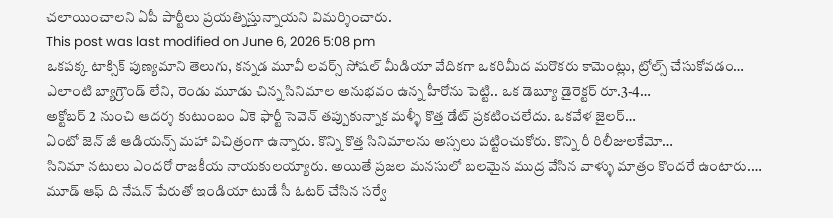చలాయించాలని ఏపీ పార్టీలు ప్రయత్నిస్తున్నాయని విమర్శించారు.
This post was last modified on June 6, 2026 5:08 pm
ఒకపక్క టాక్సిక్ పుణ్యమాని తెలుగు, కన్నడ మూవీ లవర్స్ సోషల్ మీడియా వేదికగా ఒకరిమీద మరొకరు కామెంట్లు, ట్రోల్స్ చేసుకోవడం…
ఎలాంటి బ్యాగ్రౌండ్ లేని, రెండు మూడు చిన్న సినిమాల అనుభవం ఉన్న హీరోను పెట్టి.. ఒక డెబ్యూ డైరెక్టర్ రూ.3-4…
అక్టోబర్ 2 నుంచి ఆదర్శ కుటుంబం ఏకె ఫార్టీ సెవెన్ తప్పుకున్నాక మళ్ళీ కొత్త డేట్ ప్రకటించలేదు. ఒకవేళ జైలర్…
ఏంటో జెన్ జీ ఆడియన్స్ మహా విచిత్రంగా ఉన్నారు. కొన్ని కొత్త సినిమాలను అస్సలు పట్టించుకోరు. కొన్ని రీ రిలీజులకేమో…
సినిమా నటులు ఎందరో రాజకీయ నాయకులయ్యారు. అయితే ప్రజల మనసులో బలమైన ముద్ర వేసిన వాళ్ళు మాత్రం కొందరే ఉంటారు.…
మూడ్ ఆఫ్ ది నేషన్ పేరుతో ఇండియా టుడే సీ ఓటర్ చేసిన సర్వే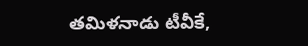తమిళనాడు టీవీకే,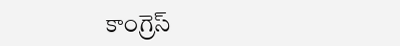కాంగ్రెస్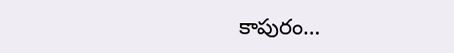కాపురం…